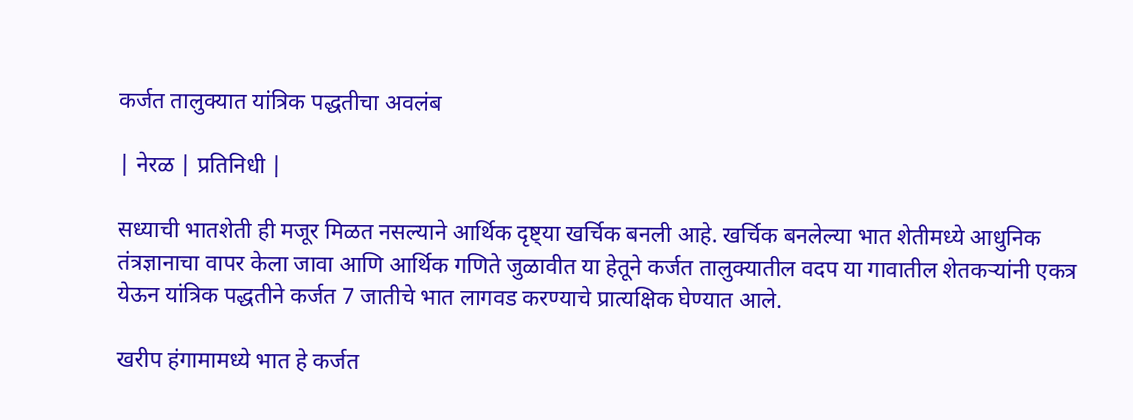कर्जत तालुक्यात यांत्रिक पद्धतीचा अवलंब

| नेरळ | प्रतिनिधी |

सध्याची भातशेती ही मजूर मिळत नसल्याने आर्थिक दृष्ट्‌‍या खर्चिक बनली आहे. खर्चिक बनलेल्या भात शेतीमध्ये आधुनिक तंत्रज्ञानाचा वापर केला जावा आणि आर्थिक गणिते जुळावीत या हेतूने कर्जत तालुक्यातील वदप या गावातील शेतकऱ्यांनी एकत्र येऊन यांत्रिक पद्धतीने कर्जत 7 जातीचे भात लागवड करण्याचे प्रात्यक्षिक घेण्यात आले.

खरीप हंगामामध्ये भात हे कर्जत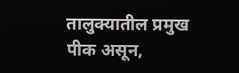तालुक्यातील प्रमुख पीक असून,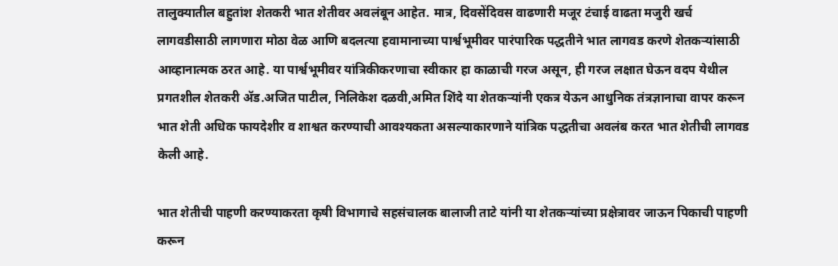तालुक्यातील बहुतांश शेतकरी भात शेतीवर अवलंबून आहेत. मात्र, दिवसेंदिवस वाढणारी मजूर टंचाई वाढता मजुरी खर्च लागवडीसाठी लागणारा मोठा वेळ आणि बदलत्या हवामानाच्या पार्श्वभूमीवर पारंपारिक पद्धतीने भात लागवड करणे शेतकऱ्यांसाठी आव्हानात्मक ठरत आहे. या पार्श्वभूमीवर यांत्रिकीकरणाचा स्वीकार हा काळाची गरज असून, ही गरज लक्षात घेऊन वदप येथील प्रगतशील शेतकरी ॲड.अजित पाटील, निलिकेश दळवी,अमित शिंदे या शेतकऱ्यांनी एकत्र येऊन आधुनिक तंत्रज्ञानाचा वापर करून भात शेती अधिक फायदेशीर व शाश्वत करण्याची आवश्यकता असल्याकारणाने यांत्रिक पद्धतीचा अवलंब करत भात शेतीची लागवड केली आहे.

भात शेतीची पाहणी करण्याकरता कृषी विभागाचे सहसंचालक बालाजी ताटे यांनी या शेतकऱ्यांच्या प्रक्षेत्रावर जाऊन पिकाची पाहणी करून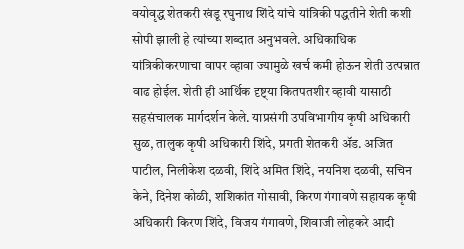वयोवृद्ध शेतकरी खंडू रघुनाथ शिंदे यांचे यांत्रिकी पद्धतीने शेती कशी सोपी झाली हे त्यांच्या शब्दात अनुभवले. अधिकाधिक यांत्रिकीकरणाचा वापर व्हावा ज्यामुळे खर्च कमी होऊन शेती उत्पन्नात वाढ होईल. शेती ही आर्थिक दृष्ट्‌‍या कितपतशीर व्हावी यासाठी सहसंचालक मार्गदर्शन केले. याप्रसंगी उपविभागीय कृषी अधिकारी सुळ, तालुक कृषी अधिकारी शिंदे, प्रगती शेतकरी ॲड. अजित पाटील, निलीकेश दळवी, शिंदे अमित शिंदे, नयनिश दळवी, सचिन केने, दिनेश कोळी, शशिकांत गोसावी, किरण गंगावणे सहायक कृषी अधिकारी किरण शिंदे, विजय गंगावणे, शिवाजी लोहकरे आदी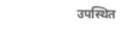उपस्थित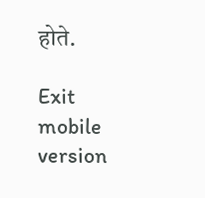होते.

Exit mobile version